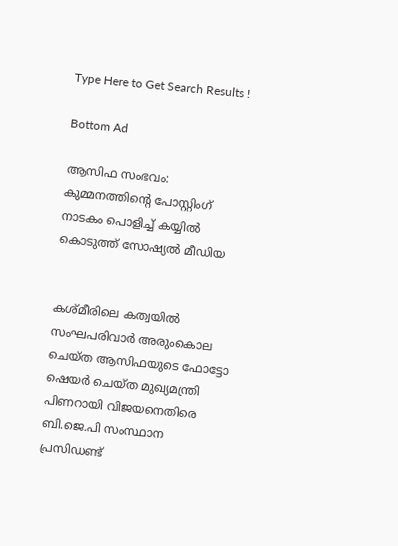Type Here to Get Search Results !

Bottom Ad

ആസിഫ സംഭവം: കുമ്മനത്തിന്റെ പോസ്റ്റിംഗ് നാടകം പൊളിച്ച് കയ്യില്‍ കൊടുത്ത് സോഷ്യല്‍ മീഡിയ


കശ്മീരിലെ കത്വയില്‍ സംഘപരിവാര്‍ അരുംകൊല ചെയ്ത ആസിഫയുടെ ഫോട്ടോ ഷെയര്‍ ചെയ്ത മുഖ്യമന്ത്രി പിണറായി വിജയനെതിരെ ബി.ജെ.പി സംസ്ഥാന പ്രസിഡണ്ട്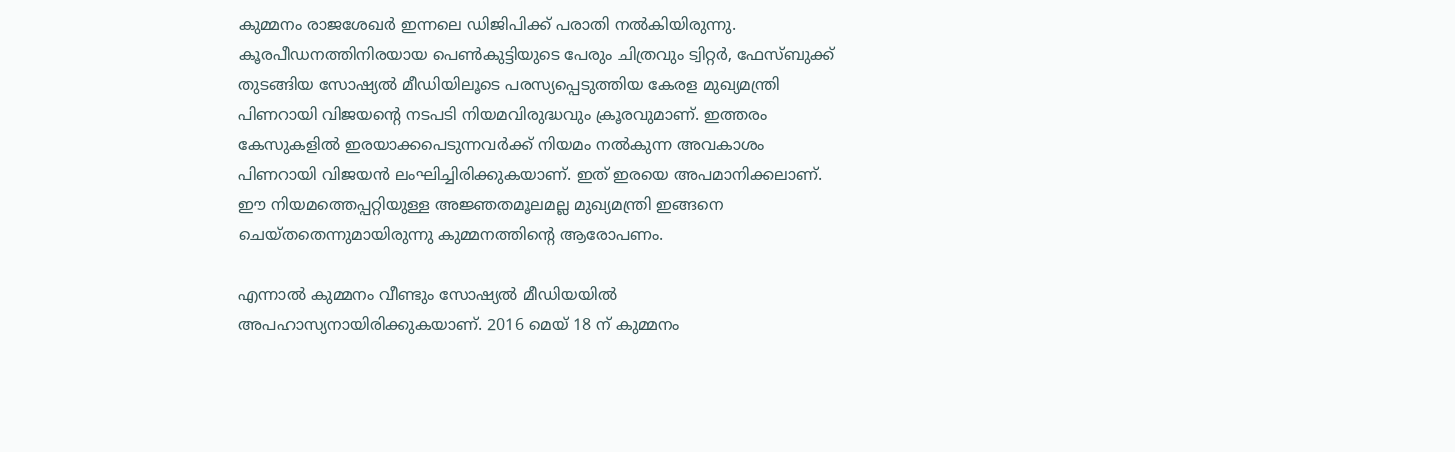കുമ്മനം രാജശേഖര്‍ ഇന്നലെ ഡിജിപിക്ക് പരാതി നല്‍കിയിരുന്നു. കൂരപീഡനത്തിനിരയായ പെണ്‍കുട്ടിയുടെ പേരും ചിത്രവും ട്വിറ്റര്‍, ഫേസ്ബുക്ക് തുടങ്ങിയ സോഷ്യല്‍ മീഡിയിലൂടെ പരസ്യപ്പെടുത്തിയ കേരള മുഖ്യമന്ത്രി പിണറായി വിജയന്റെ നടപടി നിയമവിരുദ്ധവും ക്രൂരവുമാണ്. ഇത്തരം കേസുകളില്‍ ഇരയാക്കപെടുന്നവര്‍ക്ക് നിയമം നല്‍കുന്ന അവകാശം പിണറായി വിജയന്‍ ലംഘിച്ചിരിക്കുകയാണ്. ഇത് ഇരയെ അപമാനിക്കലാണ്. ഈ നിയമത്തെപ്പറ്റിയുള്ള അജ്ഞതമൂലമല്ല മുഖ്യമന്ത്രി ഇങ്ങനെ ചെയ്തതെന്നുമായിരുന്നു കുമ്മനത്തിന്റെ ആരോപണം.

എന്നാല്‍ കുമ്മനം വീണ്ടും സോഷ്യല്‍ മീഡിയയില്‍ അപഹാസ്യനായിരിക്കുകയാണ്. 2016 മെയ് 18 ന് കുമ്മനം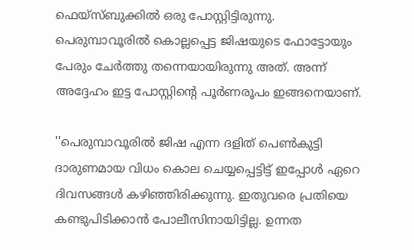ഫെയ്സ്ബുക്കില്‍ ഒരു പോസ്റ്റിട്ടിരുന്നു. പെരുമ്പാവൂരില്‍ കൊല്ലപ്പെട്ട ജിഷയുടെ ഫോട്ടോയും പേരും ചേര്‍ത്തു തന്നെയായിരുന്നു അത്. അന്ന് അദ്ദേഹം ഇട്ട പോസ്റ്റിന്റെ പൂര്‍ണരൂപം ഇങ്ങനെയാണ്.

''പെരുമ്പാവൂരില്‍ ജിഷ എന്ന ദളിത് പെണ്‍കുട്ടി ദാരുണമായ വിധം കൊല ചെയ്യപ്പെട്ടിട്ട് ഇപ്പോള്‍ ഏറെ ദിവസങ്ങള്‍ കഴിഞ്ഞിരിക്കുന്നു. ഇതുവരെ പ്രതിയെ കണ്ടുപിടിക്കാന്‍ പോലീസിനായിട്ടില്ല. ഉന്നത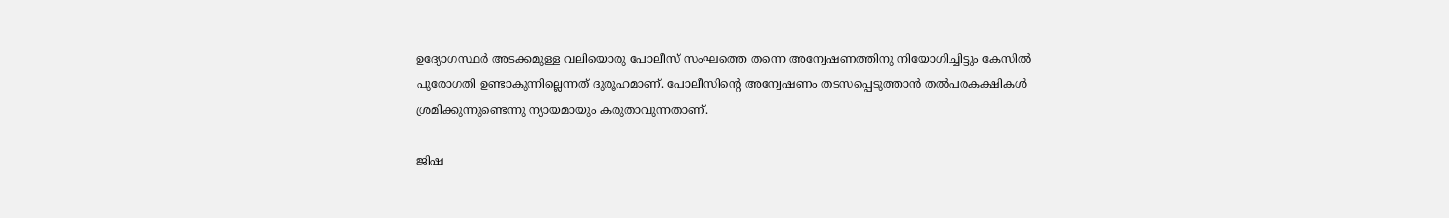ഉദ്യോഗസ്ഥര്‍ അടക്കമുള്ള വലിയൊരു പോലീസ് സംഘത്തെ തന്നെ അന്വേഷണത്തിനു നിയോഗിച്ചിട്ടും കേസില്‍ പുരോഗതി ഉണ്ടാകുന്നില്ലെന്നത് ദുരൂഹമാണ്. പോലീസിന്റെ അന്വേഷണം തടസപ്പെടുത്താന്‍ തല്‍പരകക്ഷികള്‍ ശ്രമിക്കുന്നുണ്ടെന്നു ന്യായമായും കരുതാവുന്നതാണ്.

ജിഷ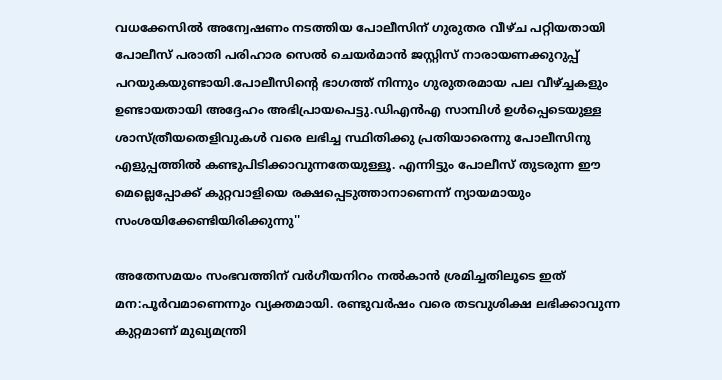വധക്കേസില്‍ അന്വേഷണം നടത്തിയ പോലീസിന് ഗുരുതര വീഴ്ച പറ്റിയതായി പോലീസ് പരാതി പരിഹാര സെല്‍ ചെയര്‍മാന്‍ ജസ്റ്റിസ് നാരായണക്കുറുപ്പ് പറയുകയുണ്ടായി.പോലീസിന്റെ ഭാഗത്ത് നിന്നും ഗുരുതരമായ പല വീഴ്ച്ചകളും ഉണ്ടായതായി അദ്ദേഹം അഭിപ്രായപെട്ടു.ഡിഎന്‍എ സാമ്പിള്‍ ഉള്‍പ്പെടെയുള്ള ശാസ്ത്രീയതെളിവുകള്‍ വരെ ലഭിച്ച സ്ഥിതിക്കു പ്രതിയാരെന്നു പോലീസിനു എളുപ്പത്തില്‍ കണ്ടുപിടിക്കാവുന്നതേയുള്ളൂ. എന്നിട്ടും പോലീസ് തുടരുന്ന ഈ മെല്ലെപ്പോക്ക് കുറ്റവാളിയെ രക്ഷപ്പെടുത്താനാണെന്ന് ന്യായമായും സംശയിക്കേണ്ടിയിരിക്കുന്നു''

അതേസമയം സംഭവത്തിന് വര്‍ഗീയനിറം നല്‍കാന്‍ ശ്രമിച്ചതിലൂടെ ഇത് മന:പൂര്‍വമാണെന്നും വ്യക്തമായി. രണ്ടുവര്‍ഷം വരെ തടവുശിക്ഷ ലഭിക്കാവുന്ന കുറ്റമാണ് മുഖ്യമന്ത്രി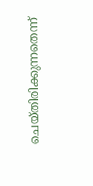ചെയ്തിരിക്കുന്നതെന്ന്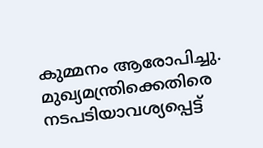കുമ്മനം ആരോപിച്ചു. മുഖ്യമന്ത്രിക്കെതിരെ നടപടിയാവശ്യപ്പെട്ട്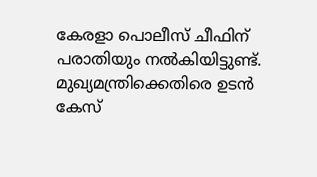കേരളാ പൊലീസ് ചീഫിന് പരാതിയും നല്‍കിയിട്ടുണ്ട്. മുഖ്യമന്ത്രിക്കെതിരെ ഉടന്‍ കേസ്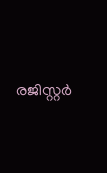രജിസ്റ്റര്‍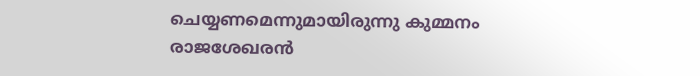ചെയ്യണമെന്നുമായിരുന്നു കുമ്മനം രാജശേഖരന്‍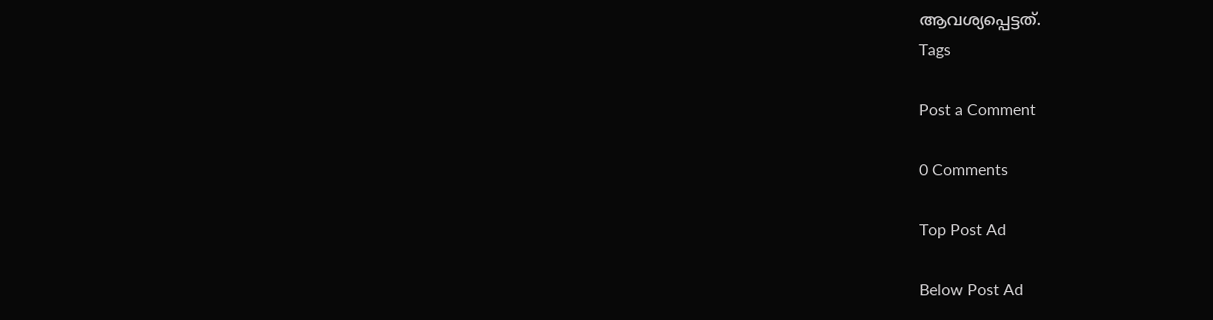ആവശ്യപ്പെട്ടത്.
Tags

Post a Comment

0 Comments

Top Post Ad

Below Post Ad